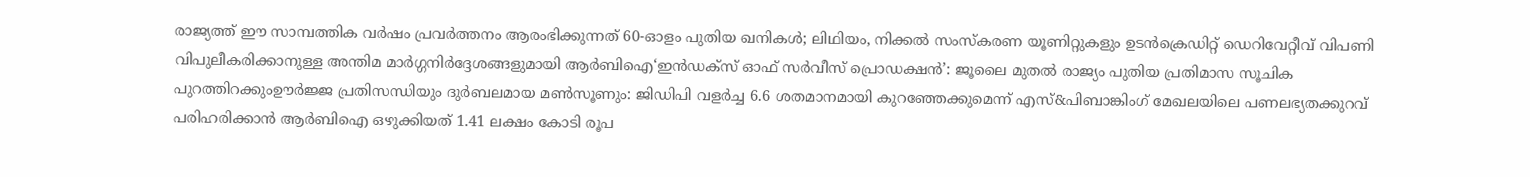രാജ്യത്ത് ഈ സാമ്പത്തിക വർഷം പ്രവർത്തനം ആരംഭിക്കുന്നത് 60-ഓളം പുതിയ ഖനികൾ; ലിഥിയം, നിക്കൽ സംസ്‌കരണ യൂണിറ്റുകളും ഉടൻക്രെഡിറ്റ് ഡെറിവേറ്റീവ് വിപണി വിപുലീകരിക്കാനുള്ള അന്തിമ മാർഗ്ഗനിർദ്ദേശങ്ങളുമായി ആർബിഐ‘ഇൻഡക്സ് ഓഫ് സർവീസ് പ്രൊഡക്ഷൻ’: ജൂലൈ മുതൽ രാജ്യം പുതിയ പ്രതിമാസ സൂചിക പുറത്തിറക്കുംഊർജ്ജ പ്രതിസന്ധിയും ദുർബലമായ മൺസൂണും: ജിഡിപി വളർച്ച 6.6 ശതമാനമായി കുറഞ്ഞേക്കുമെന്ന് എസ്&പിബാങ്കിംഗ് മേഖലയിലെ പണലഭ്യതക്കുറവ് പരിഹരിക്കാൻ ആർബിഐ ഒഴുക്കിയത് 1.41 ലക്ഷം കോടി രൂപ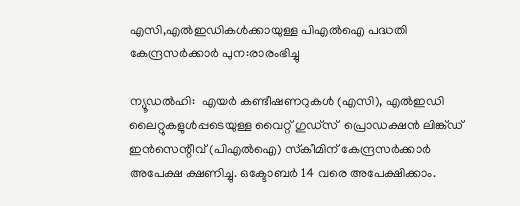എസി,എല്‍ഇഡികള്‍ക്കായുള്ള പിഎല്‍ഐ പദ്ധതി കേന്ദ്രസര്‍ക്കാര്‍ പുന:രാരംഭിച്ചു

ന്യൂഡല്‍ഹി:  എയര്‍ കണ്ടീഷണറുകള്‍ (എസി), എല്‍ഇഡി ലൈറ്റുകളുള്‍പ്പടെയുള്ള വൈറ്റ് ഗുഡ്‌സ്  പ്രൊഡക്ഷന്‍ ലിങ്ക്ഡ് ഇന്‍സെന്റീവ് (പിഎല്‍ഐ) സ്‌കീമിന് കേന്ദ്രസര്‍ക്കാര്‍ അപേക്ഷ ക്ഷണിച്ചു. ഒക്ടോബര്‍ 14 വരെ അപേക്ഷിക്കാം.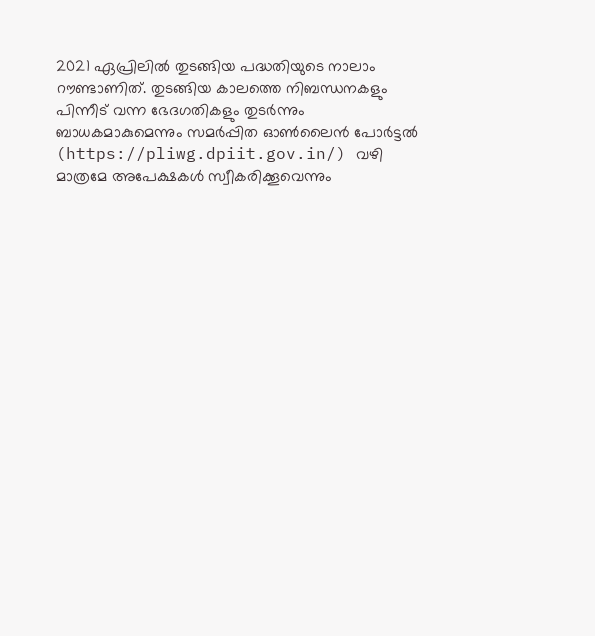2021 ഏപ്രിലില്‍ തുടങ്ങിയ പദ്ധതിയുടെ നാലാം റൗണ്ടാണിത്. തുടങ്ങിയ കാലത്തെ നിബന്ധനകളും പിന്നീട് വന്ന ഭേദഗതികളും തുടര്‍ന്നും ബാധകമാകുമെന്നും സമര്‍പ്പിത ഓണ്‍ലൈന്‍ പോര്‍ട്ടല്‍ (https://pliwg.dpiit.gov.in/) വഴി മാത്രമേ അപേക്ഷകള്‍ സ്വീകരിക്കൂവെന്നും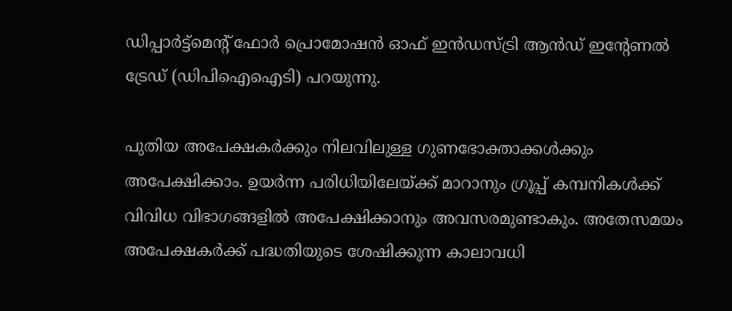ഡിപ്പാര്‍ട്ട്മെന്റ് ഫോര്‍ പ്രൊമോഷന്‍ ഓഫ് ഇന്‍ഡസ്ട്രി ആന്‍ഡ് ഇന്റേണല്‍ ട്രേഡ് (ഡിപിഐഐടി) പറയുന്നു.

പുതിയ അപേക്ഷകര്‍ക്കും നിലവിലുള്ള ഗുണഭോക്താക്കള്‍ക്കും അപേക്ഷിക്കാം. ഉയര്‍ന്ന പരിധിയിലേയ്ക്ക് മാറാനും ഗ്രൂപ്പ് കമ്പനികള്‍ക്ക് വിവിധ വിഭാഗങ്ങളില്‍ അപേക്ഷിക്കാനും അവസരമുണ്ടാകും. അതേസമയം അപേക്ഷകര്‍ക്ക് പദ്ധതിയുടെ ശേഷിക്കുന്ന കാലാവധി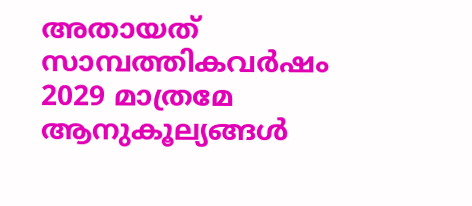അതായത് സാമ്പത്തികവര്‍ഷം 2029 മാത്രമേ ആനുകൂല്യങ്ങള്‍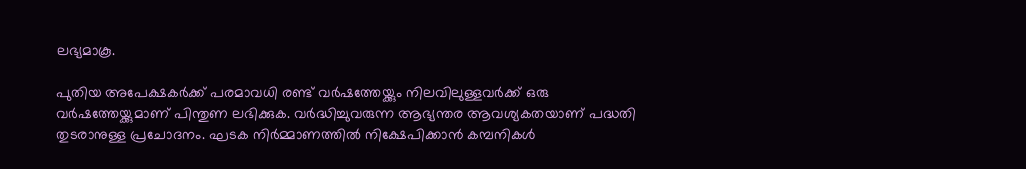ലഭ്യമാകൂ.

പുതിയ അപേക്ഷകര്‍ക്ക് പരമാവധി രണ്ട് വര്‍ഷത്തേയ്ക്കും നിലവിലുള്ളവര്‍ക്ക് ഒരു വര്‍ഷത്തേയ്ക്കുമാണ് പിന്തുണ ലഭിക്കുക. വര്‍ദ്ധിച്ചുവരുന്ന ആഭ്യന്തര ആവശ്യകതയാണ് പദ്ധതി തുടരാനുള്ള പ്രചോദനം. ഘടക നിര്‍മ്മാണത്തില്‍ നിക്ഷേപിക്കാന്‍ കമ്പനികള്‍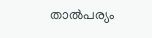താല്‍പര്യം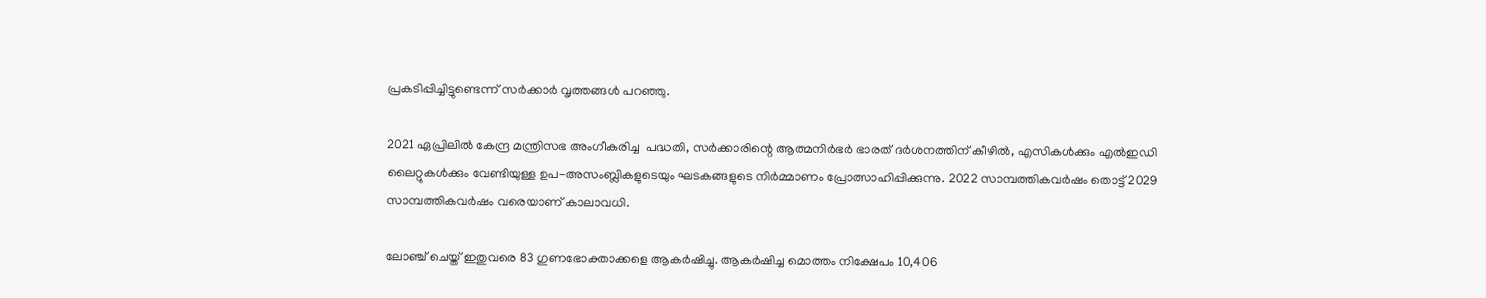പ്രകടിപ്പിച്ചിട്ടുണ്ടെന്ന് സര്‍ക്കാര്‍ വൃത്തങ്ങള്‍ പറഞ്ഞു.

2021 ഏപ്രിലില്‍ കേന്ദ്ര മന്ത്രിസഭ അംഗീകരിച്ച  പദ്ധതി, സര്‍ക്കാരിന്റെ ആത്മനിര്‍ഭര്‍ ഭാരത് ദര്‍ശനത്തിന് കീഴില്‍, എസികള്‍ക്കും എല്‍ഇഡി ലൈറ്റുകള്‍ക്കും വേണ്ടിയുള്ള ഉപ-അസംബ്ലികളുടെയും ഘടകങ്ങളുടെ നിര്‍മ്മാണം പ്രോത്സാഹിപ്പിക്കുന്നു. 2022 സാമ്പത്തികവര്‍ഷം തൊട്ട് 2029  സാമ്പത്തികവര്‍ഷം വരെയാണ് കാലാവധി.

ലോഞ്ച് ചെയ്ത് ഇതുവരെ 83 ഗുണഭോക്താക്കളെ ആകര്‍ഷിച്ചു. ആകര്‍ഷിച്ച മൊത്തം നിക്ഷേപം 10,406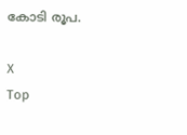കോടി രൂപ.

X
Top